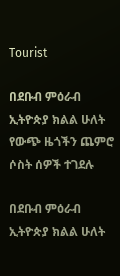Tourist

በደቡብ ምዕራብ ኢትዮጵያ ክልል ሁለት የውጭ ዜጎችን ጨምሮ ሶስት ሰዎች ተገደሉ

በደቡብ ምዕራብ ኢትዮጵያ ክልል ሁለት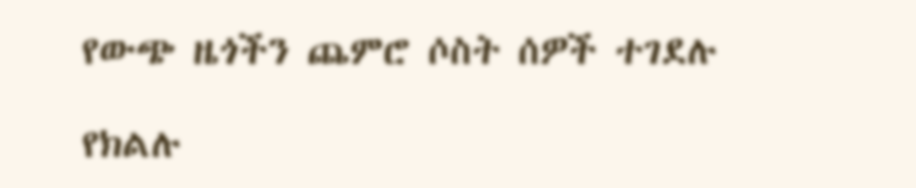የውጭ ዜጎችን ጨምሮ ሶስት ሰዎች ተገደሉ

የክልሉ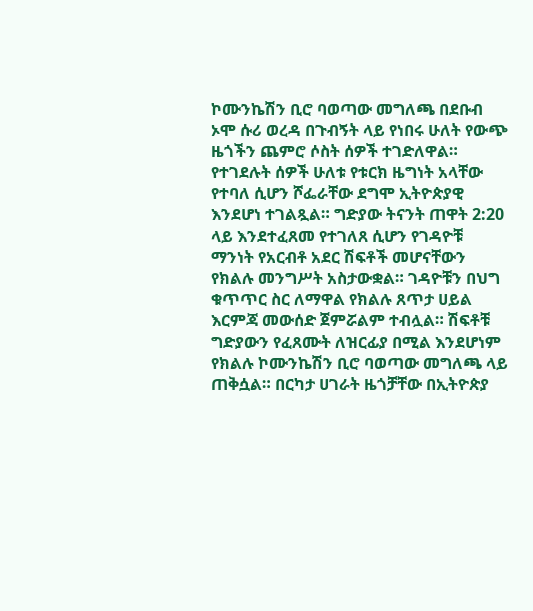ኮሙንኬሽን ቢሮ ባወጣው መግለጫ በደቡብ ኦሞ ሱሪ ወረዳ በጉብኝት ላይ የነበሩ ሁለት የውጭ ዜጎችን ጨምሮ ሶስት ሰዎች ተገድለዋል። የተገደሉት ሰዎች ሁለቱ የቱርክ ዜግነት አላቸው የተባለ ሲሆን ሾፌራቸው ደግሞ ኢትዮጵያዊ እንደሆነ ተገልጿል። ግድያው ትናንት ጠዋት 2:20 ላይ እንደተፈጸመ የተገለጸ ሲሆን የገዳዮቹ ማንነት የአርብቶ አደር ሽፍቶች መሆናቸውን የክልሉ መንግሥት አስታውቋል። ገዳዮቹን በህግ ቁጥጥር ስር ለማዋል የክልሉ ጸጥታ ሀይል እርምጃ መውሰድ ጀምሯልም ተብሏል። ሽፍቶቹ ግድያውን የፈጸሙት ለዝርፊያ በሚል እንደሆነም የክልሉ ኮሙንኬሽን ቢሮ ባወጣው መግለጫ ላይ ጠቅሷል። በርካታ ሀገራት ዜጎቻቸው በኢትዮጵያ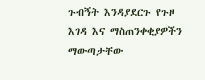ጉብኝት እንዳያደርጉ የጉዞ እገዳ እና ማስጠንቀቂያዎችን ማውጣታቸው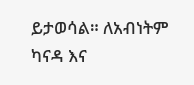ይታወሳል። ለአብነትም ካናዳ እና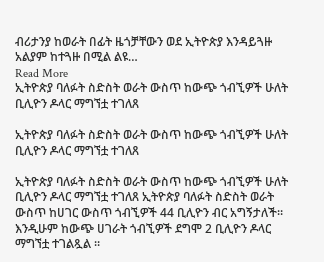ብሪታንያ ከወራት በፊት ዜጎቻቸውን ወደ ኢትዮጵያ እንዳይጓዙ አልያም ከተጓዙ በሚል ልዩ…
Read More
ኢትዮጵያ ባለፉት ስድስት ወራት ውስጥ ከውጭ ጎብኚዎች ሁለት ቢሊዮን ዶላር ማግኘቷ ተገለጸ

ኢትዮጵያ ባለፉት ስድስት ወራት ውስጥ ከውጭ ጎብኚዎች ሁለት ቢሊዮን ዶላር ማግኘቷ ተገለጸ

ኢትዮጵያ ባለፉት ስድስት ወራት ውስጥ ከውጭ ጎብኚዎች ሁለት ቢሊዮን ዶላር ማግኘቷ ተገለጸ ኢትዮጵያ ባለፉት ስድስት ወራት ውስጥ ከሀገር ውስጥ ጎብኚዎች 44 ቢሊዮን ብር አግኝታለች። እንዲሁም ከውጭ ሀገራት ጎብኚዎች ደግሞ 2 ቢሊዮን ዶላር ማግኘቷ ተገልጿል ።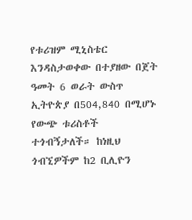የቱሪዝም ሚኒስቴር እንዳስታወቀው በተያዘው በጀት ዓመት 6 ወራት ውስጥ ኢትዮጵያ በ504,840 በሚሆኑ የውጭ ቱሪስቶች ተጎብኝታለች። ከነዚህ ጎብኚዎችም ከ2 ቢሊዮን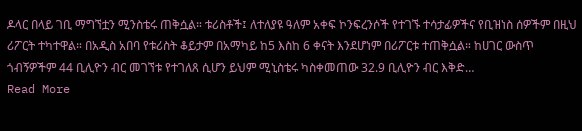ዶላር በላይ ገቢ ማግኘቷን ሚንስቴሩ ጠቅሷል። ቱሪስቶች፤ ለተለያዩ ዓለም አቀፍ ኮንፍረንሶች የተገኙ ተሳታፊዎችና የቢዝነስ ሰዎችም በዚህ ሪፖርት ተካተዋል። በአዲስ አበባ የቱሪስት ቆይታም በአማካይ ከ5 እስከ 6 ቀናት እንደሆነም በሪፖርቱ ተጠቅሷል። ከሀገር ውስጥ ጎብኝዎችም 44 ቢሊዮን ብር መገኘቱ የተገለጸ ሲሆን ይህም ሚኒስቴሩ ካስቀመጠው 32.9 ቢሊዮን ብር እቅድ…
Read More